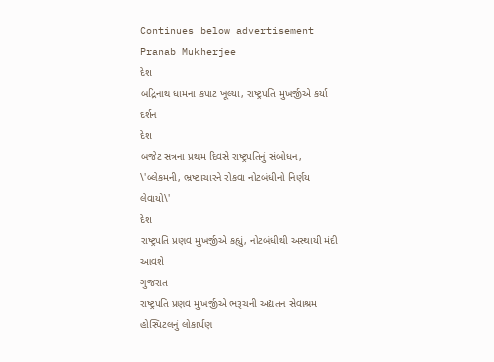Continues below advertisement
Pranab Mukherjee
દેશ
બદ્રિનાથ ધામના કપાટ ખૂલ્યા, રાષ્ટ્રપતિ મુખર્જીએ કર્યા દર્શન
દેશ
બજેટ સત્રના પ્રથમ દિવસે રાષ્ટ્રપતિનું સંબોધન, \'બ્લેકમની, ભ્રષ્ટાચારને રોકવા નોટબંધીનો નિર્ણય લેવાયો\'
દેશ
રાષ્ટ્રપતિ પ્રણવ મુખર્જીએ કહ્યું, નોટબંધીથી અસ્થાયી મંદી આવશે
ગુજરાત
રાષ્ટ્રપતિ પ્રણવ મુખર્જીએ ભરૂચની અદ્યતન સેવાશ્રમ હોસ્પિટલનું લોકાર્પણ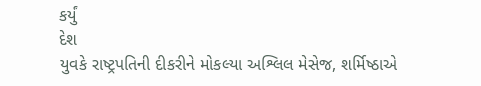કર્યું
દેશ
યુવકે રાષ્ટ્રપતિની દીકરીને મોકલ્યા અશ્લિલ મેસેજ, શર્મિષ્ઠાએ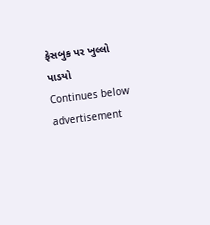ફેસબુક પર ખુલ્લો પાડયો
Continues below advertisement